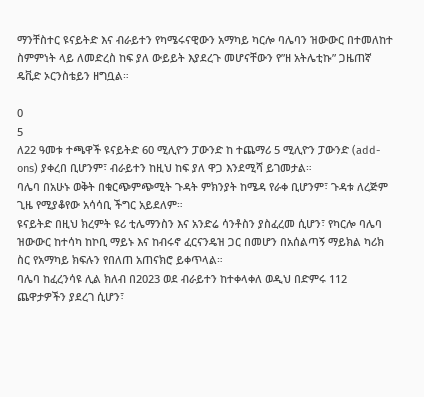ማንቸስተር ዩናይትድ እና ብራይተን የካሜሩናዊውን አማካይ ካርሎ ባሌባን ዝውውር በተመለከተ ስምምነት ላይ ለመድረስ ከፍ ያለ ውይይት እያደረጉ መሆናቸውን የ”ዘ አትሌቲኩ” ጋዜጠኛ ዴቪድ ኦርንስቴይን ዘግቧል።

0
5
ለ22 ዓመቱ ተጫዋች ዩናይትድ 60 ሚሊዮን ፓውንድ ከ ተጨማሪ 5 ሚሊዮን ፓውንድ (add-ons) ያቀረበ ቢሆንም፣ ብራይተን ከዚህ ከፍ ያለ ዋጋ እንደሚሻ ይገመታል።
ባሌባ በአሁኑ ወቅት በቁርጭምጭሚት ጉዳት ምክንያት ከሜዳ የራቀ ቢሆንም፣ ጉዳቱ ለረጅም ጊዜ የሚያቆየው አሳሳቢ ችግር አይደለም።
ዩናይትድ በዚህ ክረምት ዩሪ ቲሌማንስን እና አንድሬ ሳንቶስን ያስፈረመ ሲሆን፣ የካርሎ ባሌባ ዝውውር ከተሳካ ከኮቢ ማይኑ እና ከብሩኖ ፈርናንዴዝ ጋር በመሆን በአሰልጣኝ ማይክል ካሪክ ስር የአማካይ ክፍሉን የበለጠ አጠናክሮ ይቀጥላል።
ባሌባ ከፈረንሳዩ ሊል ክለብ በ2023 ወደ ብራይተን ከተቀላቀለ ወዲህ በድምሩ 112 ጨዋታዎችን ያደረገ ሲሆን፣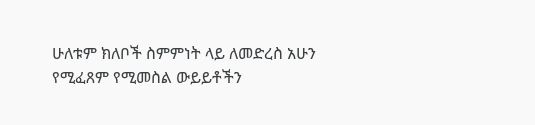ሁለቱም ክለቦች ስምምነት ላይ ለመድረስ አሁን የሚፈጸም የሚመስል ውይይቶችን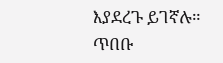እያደረጉ ይገኛሉ።
ጥበቡ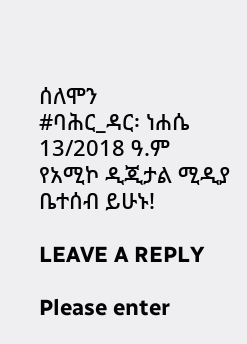ሰለሞን
#ባሕር_ዳር፡ ነሐሴ 13/2018 ዓ.ም
የአሚኮ ዲጂታል ሚዲያ ቤተሰብ ይሁኑ!

LEAVE A REPLY

Please enter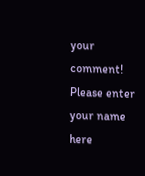your comment!
Please enter your name here